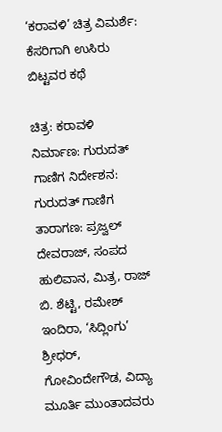‘ಕರಾವಳಿ’ ಚಿತ್ರ ವಿಮರ್ಶೆ: ಕೆಸರಿಗಾಗಿ ಉಸಿರು ಬಿಟ್ಟವರ ಕಥೆ

ಚಿತ್ರ: ಕರಾವಳಿ ನಿರ್ಮಾಣ: ಗುರುದತ್‍ ಗಾಣಿಗ ನಿರ್ದೇಶನ: ಗುರುದತ್‍ ಗಾಣಿಗ ತಾರಾಗಣ: ಪ್ರಜ್ವಲ್‍ ದೇವರಾಜ್‍, ಸಂಪದ ಹುಲಿವಾನ, ಮಿತ್ರ, ರಾಜ್‍ ಬಿ. ಶೆಟ್ಟಿ, ರಮೇಶ್‍ ಇಂದಿರಾ, ‘ಸಿದ್ಲಿಂಗು’ ಶ್ರೀಧರ್, ಗೋವಿಂದೇಗೌಡ, ವಿದ್ಯಾ ಮೂರ್ತಿ ಮುಂತಾದವರು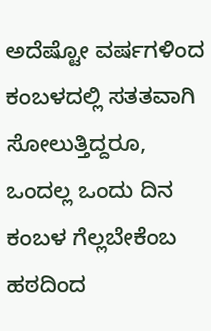ಅದೆಷ್ಟೋ ವರ್ಷಗಳಿಂದ ಕಂಬಳದಲ್ಲಿ ಸತತವಾಗಿ ಸೋಲುತ್ತಿದ್ದರೂ, ಒಂದಲ್ಲ ಒಂದು ದಿನ ಕಂಬಳ ಗೆಲ್ಲಬೇಕೆಂಬ ಹಠದಿಂದ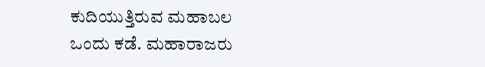ಕುದಿಯುತ್ತಿರುವ ಮಹಾಬಲ ಒಂದು ಕಡೆ. ಮಹಾರಾಜರು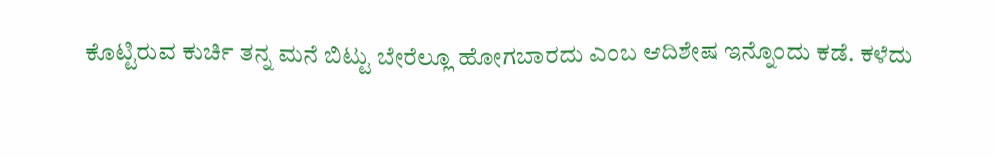ಕೊಟ್ಟಿರುವ ಕುರ್ಚಿ ತನ್ನ ಮನೆ ಬಿಟ್ಟು ಬೇರೆಲ್ಲೂ ಹೋಗಬಾರದು ಎಂಬ ಆದಿಶೇಷ ಇನ್ನೊಂದು ಕಡೆ. ಕಳೆದು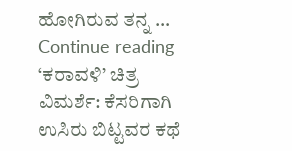ಹೋಗಿರುವ ತನ್ನ … Continue reading ‘ಕರಾವಳಿ’ ಚಿತ್ರ ವಿಮರ್ಶೆ: ಕೆಸರಿಗಾಗಿ ಉಸಿರು ಬಿಟ್ಟವರ ಕಥೆ